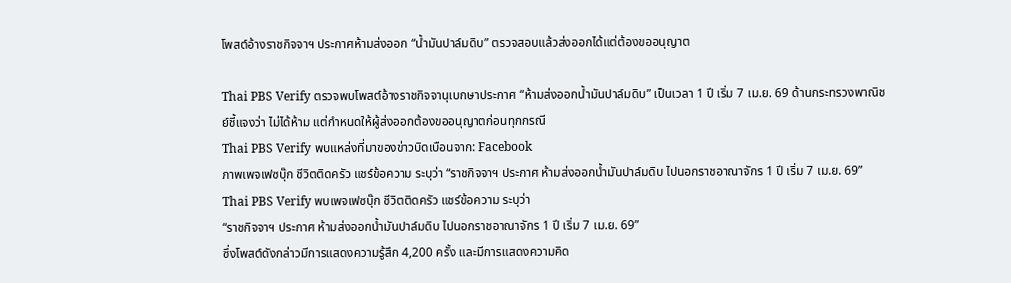โพสต์อ้างราชกิจจาฯ ประกาศห้ามส่งออก “น้ำมันปาล์มดิบ” ตรวจสอบแล้วส่งออกได้แต่ต้องขออนุญาต

Thai PBS Verify ตรวจพบโพสต์อ้างราชกิจจานุเบกษาประกาศ “ห้ามส่งออกน้ำมันปาล์มดิบ” เป็นเวลา 1 ปี เริ่ม 7 เม.ย. 69 ด้านกระทรวงพาณิชย์ชี้แจงว่า ไม่ได้ห้าม แต่กำหนดให้ผู้ส่งออกต้องขออนุญาตก่อนทุกกรณี
Thai PBS Verify พบแหล่งที่มาของข่าวบิดเบือนจาก: Facebook
ภาพเพจเฟซบุ๊ก ชีวิตติดครัว แชร์ข้อความ ระบุว่า “ราชกิจจาฯ ประกาศ ห้ามส่งออกน้ำมันปาล์มดิบ ไปนอกราชอาณาจักร 1 ปี เริ่ม 7 เม.ย. 69”
Thai PBS Verify พบเพจเฟซบุ๊ก ชีวิตติดครัว แชร์ข้อความ ระบุว่า
“ราชกิจจาฯ ประกาศ ห้ามส่งออกน้ำมันปาล์มดิบ ไปนอกราชอาณาจักร 1 ปี เริ่ม 7 เม.ย. 69”
ซึ่งโพสต์ดังกล่าวมีการแสดงความรู้สึก 4,200 ครั้ง และมีการแสดงความคิด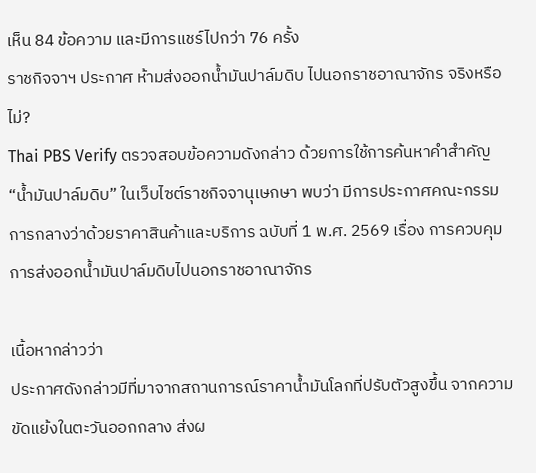เห็น 84 ข้อความ และมีการแชร์ไปกว่า 76 ครั้ง
ราชกิจจาฯ ประกาศ ห้ามส่งออกน้ำมันปาล์มดิบ ไปนอกราชอาณาจักร จริงหรือไม่?
Thai PBS Verify ตรวจสอบข้อความดังกล่าว ด้วยการใช้การค้นหาคำสำคัญ “น้ำมันปาล์มดิบ” ในเว็บไซต์ราชกิจจานุเษกษา พบว่า มีการประกาศคณะกรรมการกลางว่าด้วยราคาสินค้าและบริการ ฉบับที่ 1 พ.ศ. 2569 เรื่อง การควบคุมการส่งออกน้ำมันปาล์มดิบไปนอกราชอาณาจักร

เนื้อหากล่าวว่า
ประกาศดังกล่าวมีที่มาจากสถานการณ์ราคาน้ำมันโลกที่ปรับตัวสูงขึ้น จากความขัดแย้งในตะวันออกกลาง ส่งผ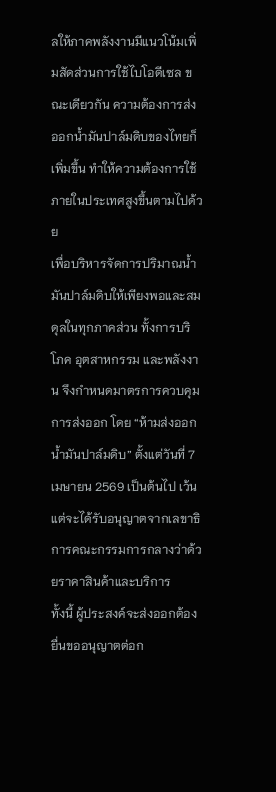ลให้ภาคพลังงานมีแนวโน้มเพิ่มสัดส่วนการใช้ไบโอดีเซล ขณะเดียวกัน ความต้องการส่งออกน้ำมันปาล์มดิบของไทยก็เพิ่มขึ้น ทำให้ความต้องการใช้ภายในประเทศสูงขึ้นตามไปด้วย
เพื่อบริหารจัดการปริมาณน้ำมันปาล์มดิบให้เพียงพอและสมดุลในทุกภาคส่วน ทั้งการบริโภค อุตสาหกรรม และพลังงาน จึงกำหนดมาตรการควบคุมการส่งออก โดย “ห้ามส่งออกน้ำมันปาล์มดิบ” ตั้งแต่วันที่ 7 เมษายน 2569 เป็นต้นไป เว้นแต่จะได้รับอนุญาตจากเลขาธิการคณะกรรมการกลางว่าด้วยราคาสินค้าและบริการ
ทั้งนี้ ผู้ประสงค์จะส่งออกต้องยื่นขออนุญาตต่อก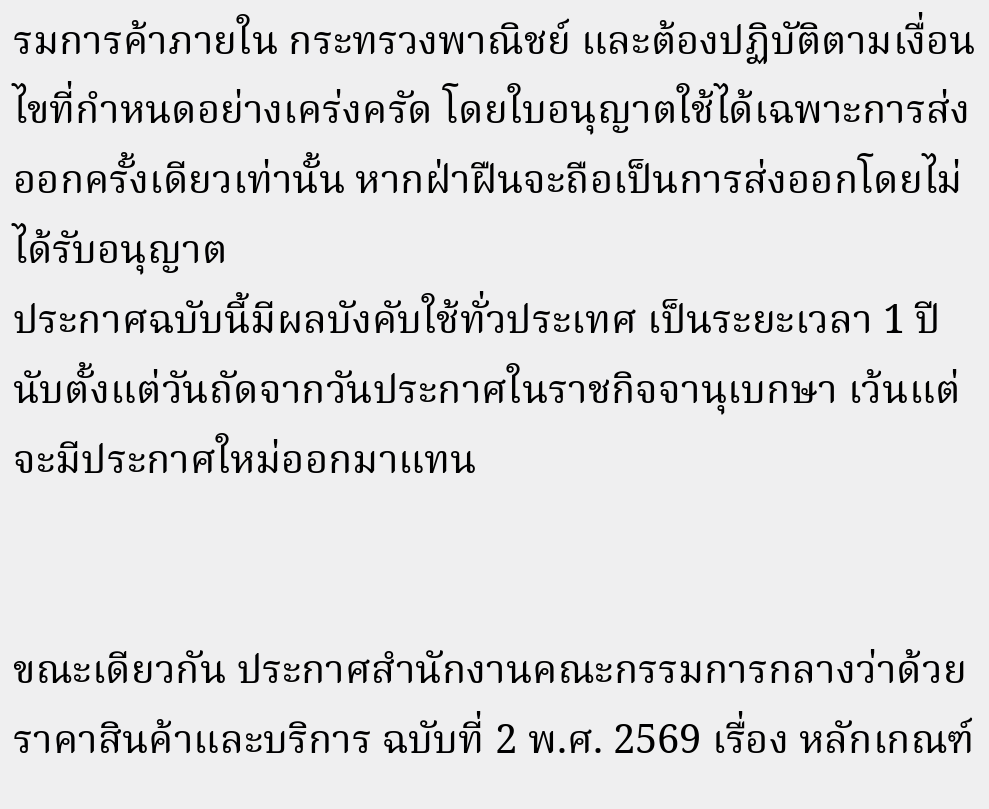รมการค้าภายใน กระทรวงพาณิชย์ และต้องปฏิบัติตามเงื่อนไขที่กำหนดอย่างเคร่งครัด โดยใบอนุญาตใช้ได้เฉพาะการส่งออกครั้งเดียวเท่านั้น หากฝ่าฝืนจะถือเป็นการส่งออกโดยไม่ได้รับอนุญาต
ประกาศฉบับนี้มีผลบังคับใช้ทั่วประเทศ เป็นระยะเวลา 1 ปี นับตั้งแต่วันถัดจากวันประกาศในราชกิจจานุเบกษา เว้นแต่จะมีประกาศใหม่ออกมาแทน


ขณะเดียวกัน ประกาศสำนักงานคณะกรรมการกลางว่าด้วยราคาสินค้าและบริการ ฉบับที่ 2 พ.ศ. 2569 เรื่อง หลักเกณฑ์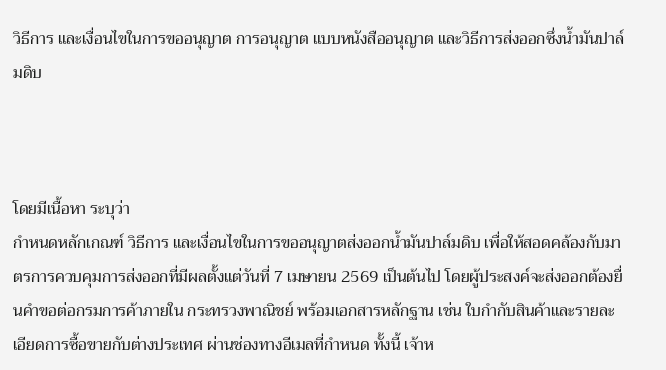วิธีการ และเงื่อนไขในการขออนุญาต การอนุญาต แบบหนังสืออนุญาต และวิธีการส่งออกซึ่งน้ำมันปาล์มดิบ



โดยมีเนื้อหา ระบุว่า
กำหนดหลักเกณฑ์ วิธีการ และเงื่อนไขในการขออนุญาตส่งออกน้ำมันปาล์มดิบ เพื่อให้สอดคล้องกับมาตรการควบคุมการส่งออกที่มีผลตั้งแต่วันที่ 7 เมษายน 2569 เป็นต้นไป โดยผู้ประสงค์จะส่งออกต้องยื่นคำขอต่อกรมการค้าภายใน กระทรวงพาณิชย์ พร้อมเอกสารหลักฐาน เช่น ใบกำกับสินค้าและรายละเอียดการซื้อขายกับต่างประเทศ ผ่านช่องทางอีเมลที่กำหนด ทั้งนี้ เจ้าห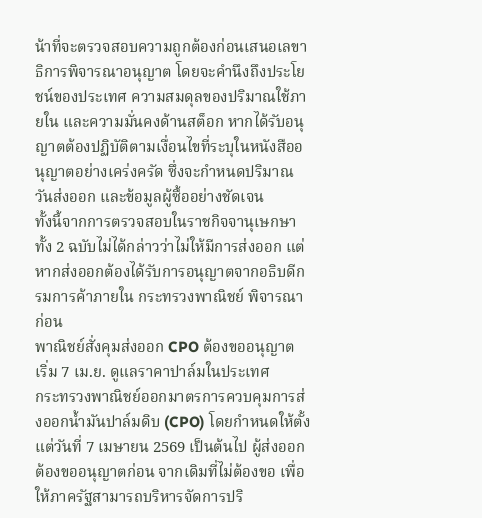น้าที่จะตรวจสอบความถูกต้องก่อนเสนอเลขาธิการพิจารณาอนุญาต โดยจะคำนึงถึงประโยชน์ของประเทศ ความสมดุลของปริมาณใช้ภายใน และความมั่นคงด้านสต็อก หากได้รับอนุญาตต้องปฏิบัติตามเงื่อนไขที่ระบุในหนังสืออนุญาตอย่างเคร่งครัด ซึ่งจะกำหนดปริมาณ วันส่งออก และข้อมูลผู้ซื้ออย่างชัดเจน
ทั้งนี้จากการตรวจสอบในราชกิจจานุเษกษาทั้ง 2 ฉบับไม่ได้กล่าวว่าไม่ให้มีการส่งออก แต่หากส่งออกต้องได้รับการอนุญาตจากอธิบดีกรมการค้าภายใน กระทรวงพาณิชย์ พิจารณาก่อน
พาณิชย์สั่งคุมส่งออก CPO ต้องขออนุญาต เริ่ม 7 เม.ย. ดูแลราคาปาล์มในประเทศ
กระทรวงพาณิชย์ออกมาตรการควบคุมการส่งออกน้ำมันปาล์มดิบ (CPO) โดยกำหนดให้ตั้งแต่วันที่ 7 เมษายน 2569 เป็นต้นไป ผู้ส่งออกต้องขออนุญาตก่อน จากเดิมที่ไม่ต้องขอ เพื่อให้ภาครัฐสามารถบริหารจัดการปริ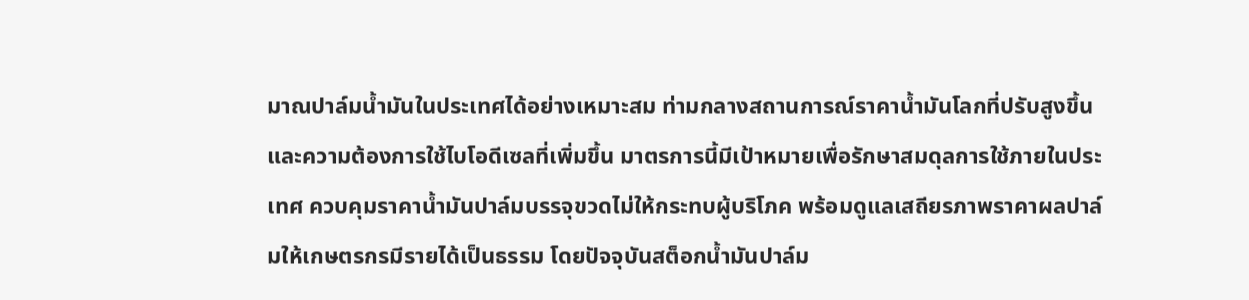มาณปาล์มน้ำมันในประเทศได้อย่างเหมาะสม ท่ามกลางสถานการณ์ราคาน้ำมันโลกที่ปรับสูงขึ้นและความต้องการใช้ไบโอดีเซลที่เพิ่มขึ้น มาตรการนี้มีเป้าหมายเพื่อรักษาสมดุลการใช้ภายในประเทศ ควบคุมราคาน้ำมันปาล์มบรรจุขวดไม่ให้กระทบผู้บริโภค พร้อมดูแลเสถียรภาพราคาผลปาล์มให้เกษตรกรมีรายได้เป็นธรรม โดยปัจจุบันสต็อกน้ำมันปาล์ม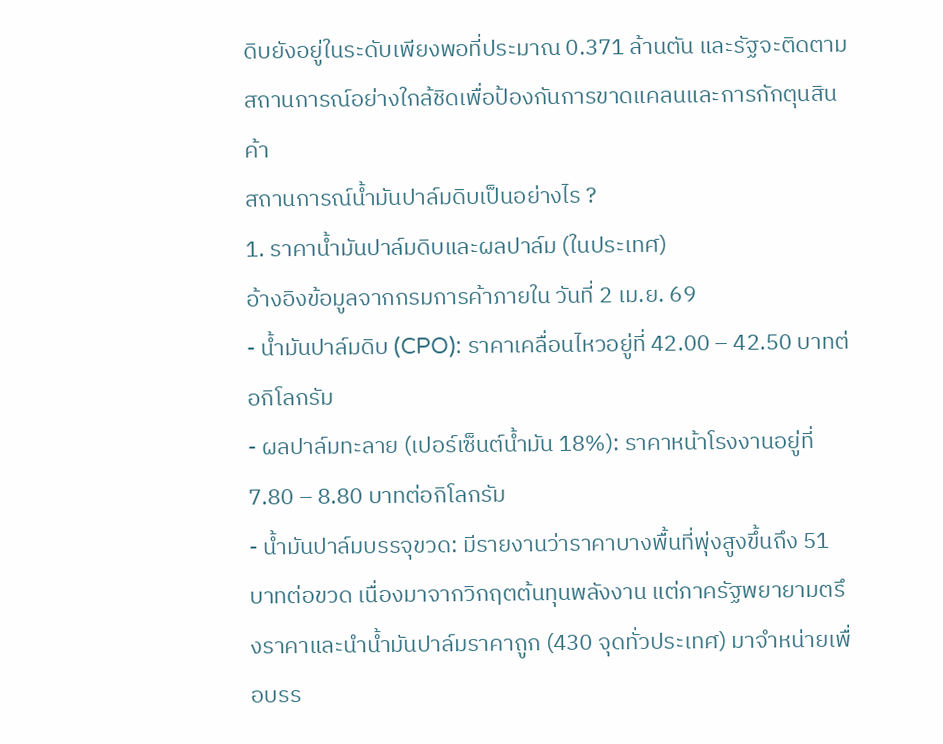ดิบยังอยู่ในระดับเพียงพอที่ประมาณ 0.371 ล้านตัน และรัฐจะติดตามสถานการณ์อย่างใกล้ชิดเพื่อป้องกันการขาดแคลนและการกักตุนสินค้า
สถานการณ์น้ำมันปาล์มดิบเป็นอย่างไร ?
1. ราคาน้ำมันปาล์มดิบและผลปาล์ม (ในประเทศ)
อ้างอิงข้อมูลจากกรมการค้าภายใน วันที่ 2 เม.ย. 69
- น้ำมันปาล์มดิบ (CPO): ราคาเคลื่อนไหวอยู่ที่ 42.00 – 42.50 บาทต่อกิโลกรัม
- ผลปาล์มทะลาย (เปอร์เซ็นต์น้ำมัน 18%): ราคาหน้าโรงงานอยู่ที่ 7.80 – 8.80 บาทต่อกิโลกรัม
- น้ำมันปาล์มบรรจุขวด: มีรายงานว่าราคาบางพื้นที่พุ่งสูงขึ้นถึง 51 บาทต่อขวด เนื่องมาจากวิกฤตต้นทุนพลังงาน แต่ภาครัฐพยายามตรึงราคาและนำน้ำมันปาล์มราคาถูก (430 จุดทั่วประเทศ) มาจำหน่ายเพื่อบรร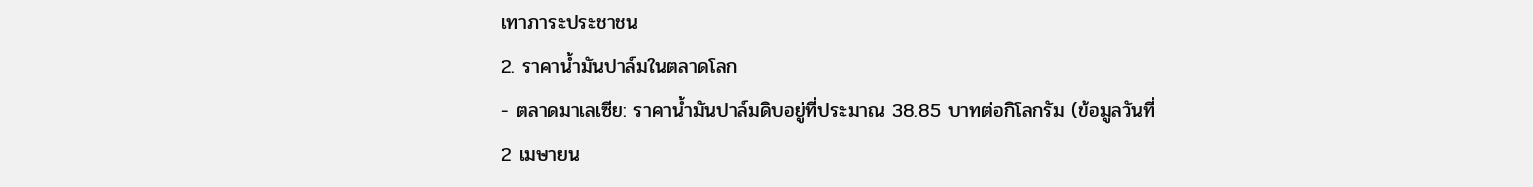เทาภาระประชาชน
2. ราคาน้ำมันปาล์มในตลาดโลก
- ตลาดมาเลเซีย: ราคาน้ำมันปาล์มดิบอยู่ที่ประมาณ 38.85 บาทต่อกิโลกรัม (ข้อมูลวันที่ 2 เมษายน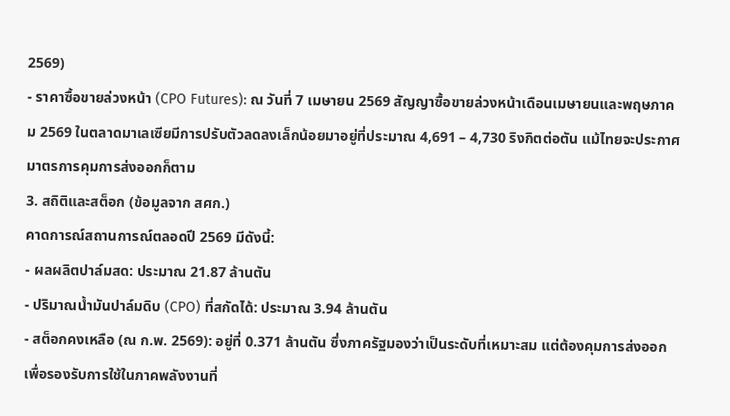2569)
- ราคาซื้อขายล่วงหน้า (CPO Futures): ณ วันที่ 7 เมษายน 2569 สัญญาซื้อขายล่วงหน้าเดือนเมษายนและพฤษภาคม 2569 ในตลาดมาเลเซียมีการปรับตัวลดลงเล็กน้อยมาอยู่ที่ประมาณ 4,691 – 4,730 ริงกิตต่อตัน แม้ไทยจะประกาศมาตรการคุมการส่งออกก็ตาม
3. สถิติและสต็อก (ข้อมูลจาก สศก.)
คาดการณ์สถานการณ์ตลอดปี 2569 มีดังนี้:
- ผลผลิตปาล์มสด: ประมาณ 21.87 ล้านตัน
- ปริมาณน้ำมันปาล์มดิบ (CPO) ที่สกัดได้: ประมาณ 3.94 ล้านตัน
- สต็อกคงเหลือ (ณ ก.พ. 2569): อยู่ที่ 0.371 ล้านตัน ซึ่งภาครัฐมองว่าเป็นระดับที่เหมาะสม แต่ต้องคุมการส่งออกเพื่อรองรับการใช้ในภาคพลังงานที่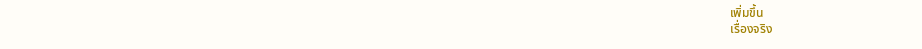เพิ่มขึ้น
เรื่องจริง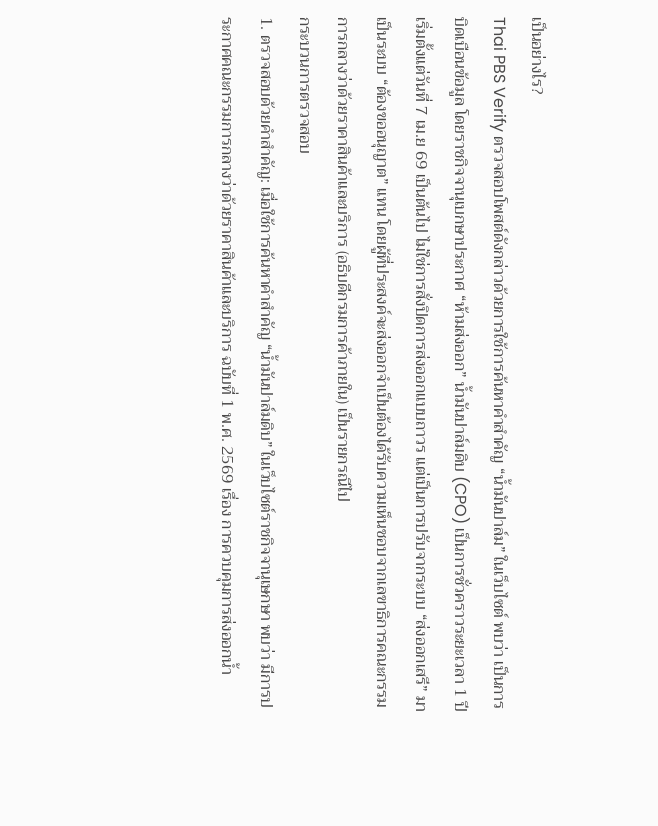เป็นอย่างไร?
Thai PBS Verify ตรวจสอบโพสต์ดังกล่าวด้วยการใช้การค้นหาคำสำคัญ “น้ำมันปาล์ม” ในเว็บไซต์ พบว่า เป็นการบิดเบือนข้อมูล โดยราชกิจจานุเบกษาประกาศ “ห้ามส่งออก” น้ำมันปาล์มดิบ (CPO) เป็นการชั่วคราวระยะเวลา 1 ปี เริ่มตั้งแต่วันที่ 7 เม.ย 69 เป็นต้นไป ไม่ใช่การสั่งปิดการส่งออกแบบถาวร แต่เป็นการปรับจากระบบ “ส่งออกเสรี” มาเป็นระบบ “ต้องขออนุญาต” แทน โดยผู้ที่ประสงค์จะส่งออกจำเป็นต้องได้รับความเห็นชอบจากเลขาธิการคณะกรรมการกลางว่าด้วยราคาสินค้าและบริการ (อธิบดีกรมการค้าภายใน) เป็นรายกรณีไป
กระบวนการตรวจสอบ
1. ตรวจสอบด้วยคำสำคัญ: เมื่อใช้การค้นหาคำสำคัญ “น้ำมันปาล์มดิบ” ในเว็บไซต์ราชกิจจานุเษกษา พบว่า มีการประกาศคณะกรรมการกลางว่าด้วยราคาสินค้าและบริการ ฉบับที่ 1 พ.ศ. 2569 เรื่อง การควบคุมการส่งออกน้ำ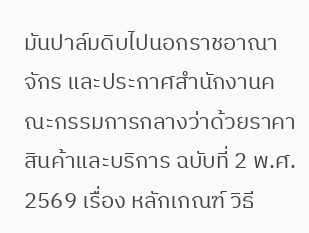มันปาล์มดิบไปนอกราชอาณาจักร และประกาศสำนักงานคณะกรรมการกลางว่าด้วยราคาสินค้าและบริการ ฉบับที่ 2 พ.ศ. 2569 เรื่อง หลักเกณฑ์ วิธี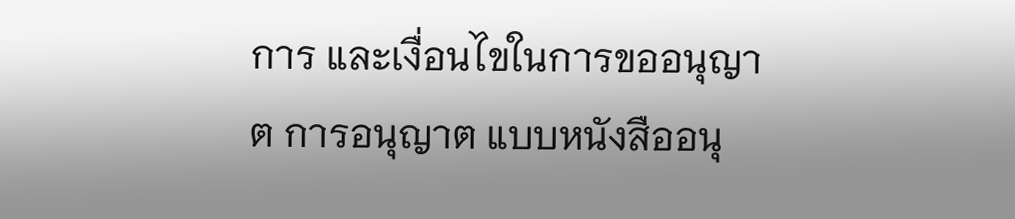การ และเงื่อนไขในการขออนุญาต การอนุญาต แบบหนังสืออนุ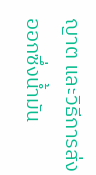ญาต และวิธีการส่งออกซึ่งน้ำมัน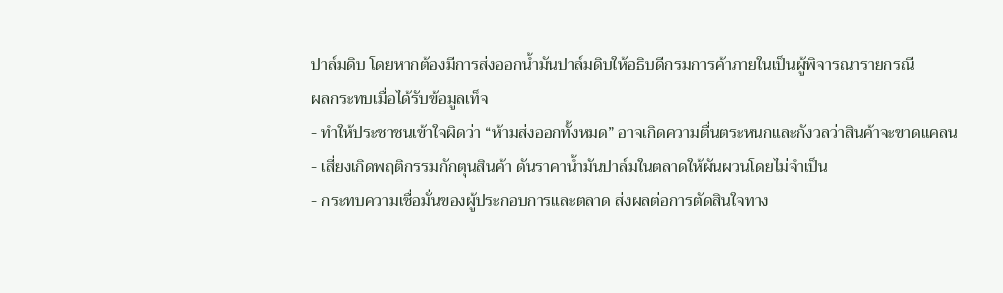ปาล์มดิบ โดยหากต้องมีการส่งออกน้ำมันปาล์มดิบให้อธิบดีกรมการค้าภายในเป็นผู้พิจารณารายกรณี
ผลกระทบเมื่อได้รับข้อมูลเท็จ
- ทำให้ประชาชนเข้าใจผิดว่า “ห้ามส่งออกทั้งหมด” อาจเกิดความตื่นตระหนกและกังวลว่าสินค้าจะขาดแคลน
- เสี่ยงเกิดพฤติกรรมกักตุนสินค้า ดันราคาน้ำมันปาล์มในตลาดให้ผันผวนโดยไม่จำเป็น
- กระทบความเชื่อมั่นของผู้ประกอบการและตลาด ส่งผลต่อการตัดสินใจทาง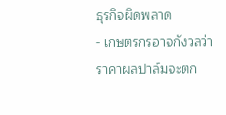ธุรกิจผิดพลาด
- เกษตรกรอาจกังวลว่าราคาผลปาล์มจะตก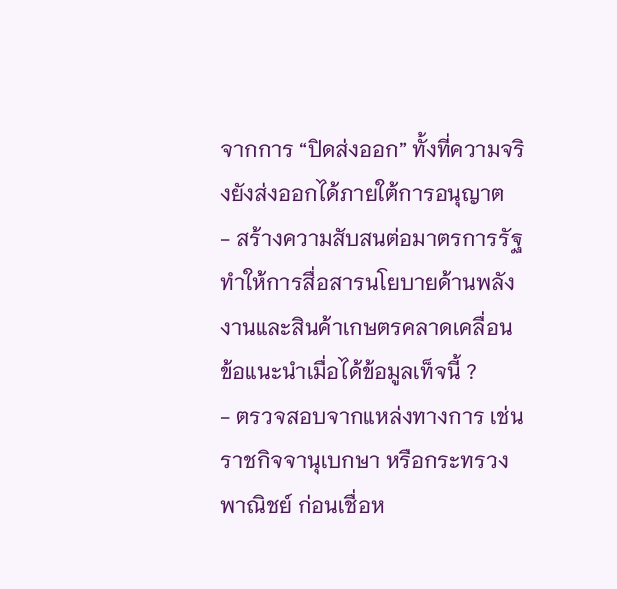จากการ “ปิดส่งออก” ทั้งที่ความจริงยังส่งออกได้ภายใต้การอนุญาต
- สร้างความสับสนต่อมาตรการรัฐ ทำให้การสื่อสารนโยบายด้านพลังงานและสินค้าเกษตรคลาดเคลื่อน
ข้อแนะนำเมื่อได้ข้อมูลเท็จนี้ ?
- ตรวจสอบจากแหล่งทางการ เช่น ราชกิจจานุเบกษา หรือกระทรวงพาณิชย์ ก่อนเชื่อห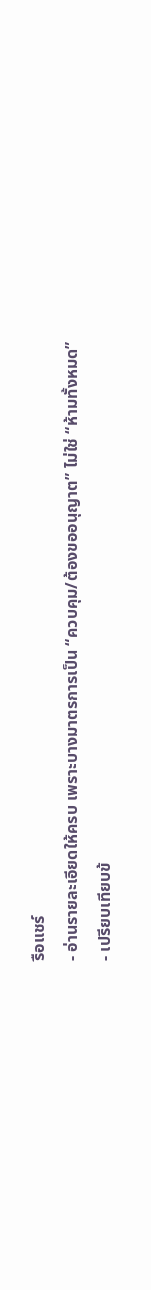รือแชร์
- อ่านรายละเอียดให้ครบ เพราะบางมาตรการเป็น “ควบคุม/ต้องขออนุญาต” ไม่ใช่ “ห้ามทั้งหมด”
- เปรียบเทียบข้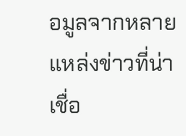อมูลจากหลายแหล่งข่าวที่น่าเชื่อ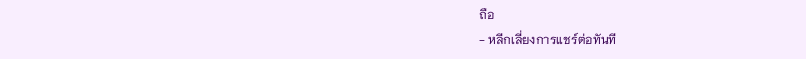ถือ
- หลีกเลี่ยงการแชร์ต่อทันที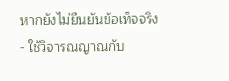หากยังไม่ยืนยันข้อเท็จจริง
- ใช้วิจารณญาณกับ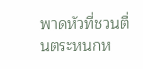พาดหัวที่ชวนตื่นตระหนกห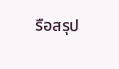รือสรุป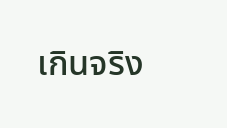เกินจริง